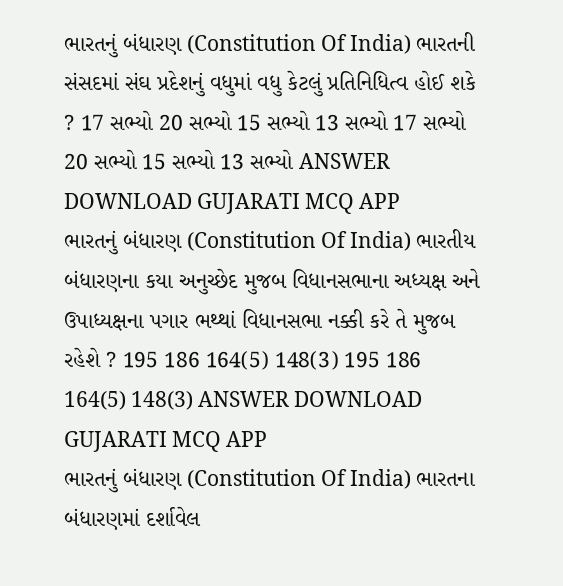ભારતનું બંધારણ (Constitution Of India) ભારતની સંસદમાં સંઘ પ્રદેશનું વધુમાં વધુ કેટલું પ્રતિનિધિત્વ હોઈ શકે ? 17 સભ્યો 20 સભ્યો 15 સભ્યો 13 સભ્યો 17 સભ્યો 20 સભ્યો 15 સભ્યો 13 સભ્યો ANSWER DOWNLOAD GUJARATI MCQ APP
ભારતનું બંધારણ (Constitution Of India) ભારતીય બંધારણના કયા અનુચ્છેદ મુજબ વિધાનસભાના અધ્યક્ષ અને ઉપાધ્યક્ષના પગાર ભથ્થાં વિધાનસભા નક્કી કરે તે મુજબ રહેશે ? 195 186 164(5) 148(3) 195 186 164(5) 148(3) ANSWER DOWNLOAD GUJARATI MCQ APP
ભારતનું બંધારણ (Constitution Of India) ભારતના બંધારણમાં દર્શાવેલ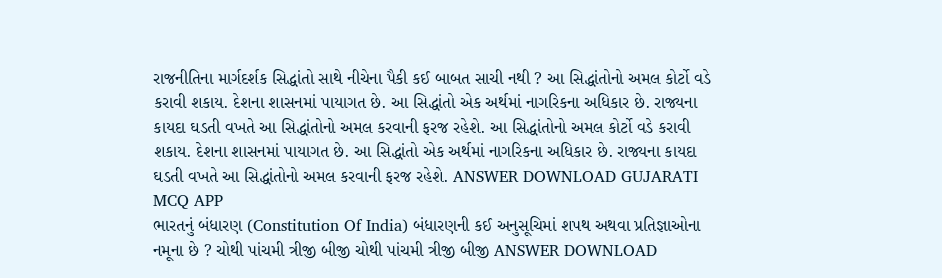રાજનીતિના માર્ગદર્શક સિદ્ધાંતો સાથે નીચેના પૈકી કઈ બાબત સાચી નથી ? આ સિદ્ધાંતોનો અમલ કોર્ટો વડે કરાવી શકાય. દેશના શાસનમાં પાયાગત છે. આ સિદ્ધાંતો એક અર્થમાં નાગરિકના અધિકાર છે. રાજ્યના કાયદા ઘડતી વખતે આ સિદ્ધાંતોનો અમલ કરવાની ફરજ રહેશે. આ સિદ્ધાંતોનો અમલ કોર્ટો વડે કરાવી શકાય. દેશના શાસનમાં પાયાગત છે. આ સિદ્ધાંતો એક અર્થમાં નાગરિકના અધિકાર છે. રાજ્યના કાયદા ઘડતી વખતે આ સિદ્ધાંતોનો અમલ કરવાની ફરજ રહેશે. ANSWER DOWNLOAD GUJARATI MCQ APP
ભારતનું બંધારણ (Constitution Of India) બંધારણની કઈ અનુસૂચિમાં શપથ અથવા પ્રતિજ્ઞાઓના નમૂના છે ? ચોથી પાંચમી ત્રીજી બીજી ચોથી પાંચમી ત્રીજી બીજી ANSWER DOWNLOAD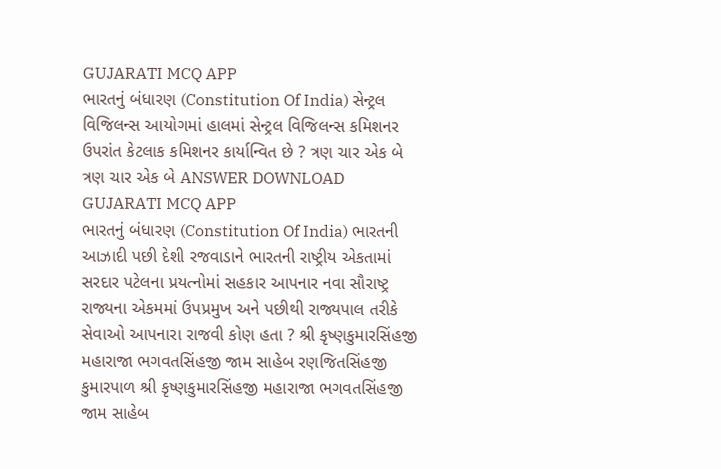GUJARATI MCQ APP
ભારતનું બંધારણ (Constitution Of India) સેન્ટ્રલ વિજિલન્સ આયોગમાં હાલમાં સેન્ટ્રલ વિજિલન્સ કમિશનર ઉપરાંત કેટલાક કમિશનર કાર્યાન્વિત છે ? ત્રણ ચાર એક બે ત્રણ ચાર એક બે ANSWER DOWNLOAD GUJARATI MCQ APP
ભારતનું બંધારણ (Constitution Of India) ભારતની આઝાદી પછી દેશી રજવાડાને ભારતની રાષ્ટ્રીય એકતામાં સરદાર પટેલના પ્રયત્નોમાં સહકાર આપનાર નવા સૌરાષ્ટ્ર રાજ્યના એકમમાં ઉપપ્રમુખ અને પછીથી રાજ્યપાલ તરીકે સેવાઓ આપનારા રાજવી કોણ હતા ? શ્રી કૃષ્ણકુમારસિંહજી મહારાજા ભગવતસિંહજી જામ સાહેબ રણજિતસિંહજી કુમારપાળ શ્રી કૃષ્ણકુમારસિંહજી મહારાજા ભગવતસિંહજી જામ સાહેબ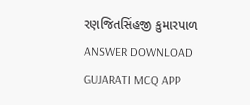રણજિતસિંહજી કુમારપાળ ANSWER DOWNLOAD GUJARATI MCQ APP